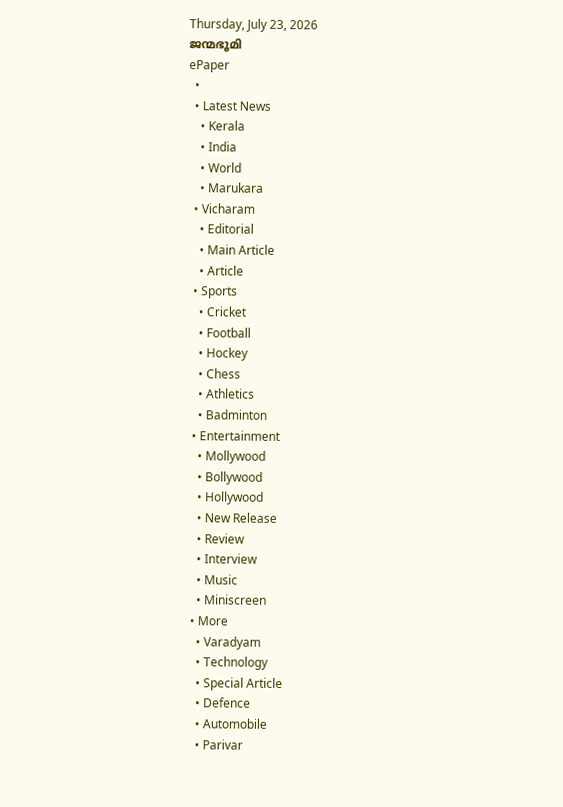Thursday, July 23, 2026
ജന്മഭൂമി
ePaper
  •
  • Latest News
    • Kerala
    • India
    • World
    • Marukara
  • Vicharam
    • Editorial
    • Main Article
    • Article
  • Sports
    • Cricket
    • Football
    • Hockey
    • Chess
    • Athletics
    • Badminton
  • Entertainment
    • Mollywood
    • Bollywood
    • Hollywood
    • New Release
    • Review
    • Interview
    • Music
    • Miniscreen
  • More
    • Varadyam
    • Technology
    • Special Article
    • Defence
    • Automobile
    • Parivar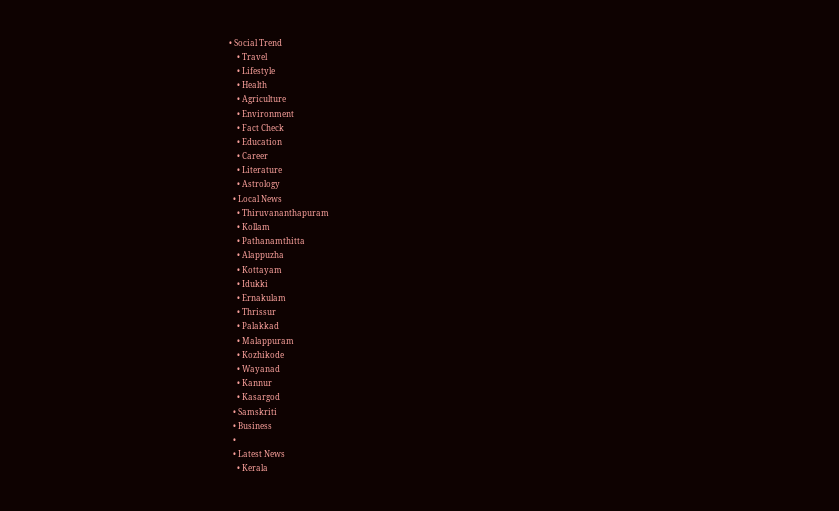• Social Trend
    • Travel
    • Lifestyle
    • Health
    • Agriculture
    • Environment
    • Fact Check
    • Education
    • Career
    • Literature
    • Astrology
  • Local News
    • Thiruvananthapuram
    • Kollam
    • Pathanamthitta
    • Alappuzha
    • Kottayam
    • Idukki
    • Ernakulam
    • Thrissur
    • Palakkad
    • Malappuram
    • Kozhikode
    • Wayanad
    • Kannur
    • Kasargod
  • Samskriti
  • Business
  •
  • Latest News
    • Kerala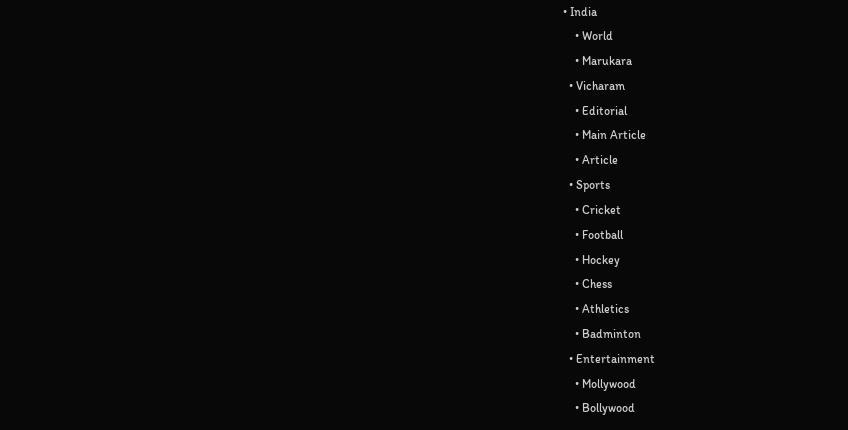• India
    • World
    • Marukara
  • Vicharam
    • Editorial
    • Main Article
    • Article
  • Sports
    • Cricket
    • Football
    • Hockey
    • Chess
    • Athletics
    • Badminton
  • Entertainment
    • Mollywood
    • Bollywood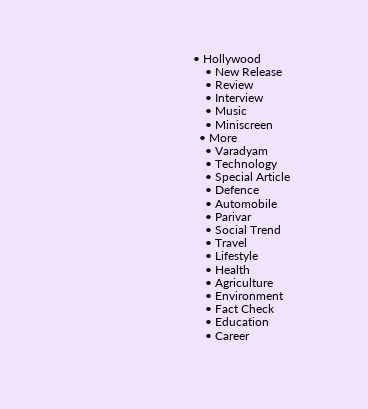• Hollywood
    • New Release
    • Review
    • Interview
    • Music
    • Miniscreen
  • More
    • Varadyam
    • Technology
    • Special Article
    • Defence
    • Automobile
    • Parivar
    • Social Trend
    • Travel
    • Lifestyle
    • Health
    • Agriculture
    • Environment
    • Fact Check
    • Education
    • Career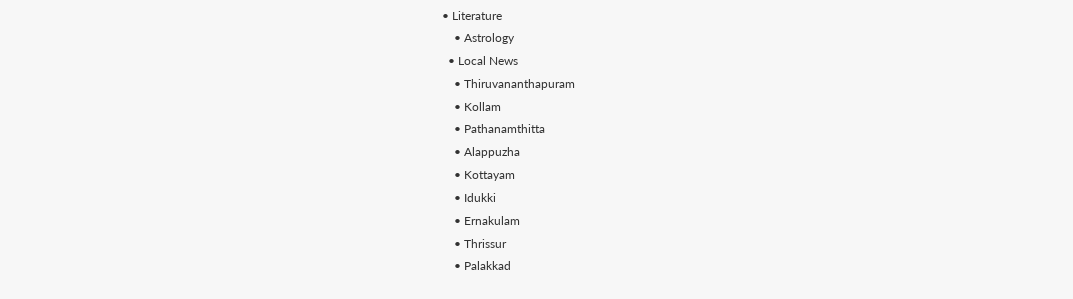• Literature
    • Astrology
  • Local News
    • Thiruvananthapuram
    • Kollam
    • Pathanamthitta
    • Alappuzha
    • Kottayam
    • Idukki
    • Ernakulam
    • Thrissur
    • Palakkad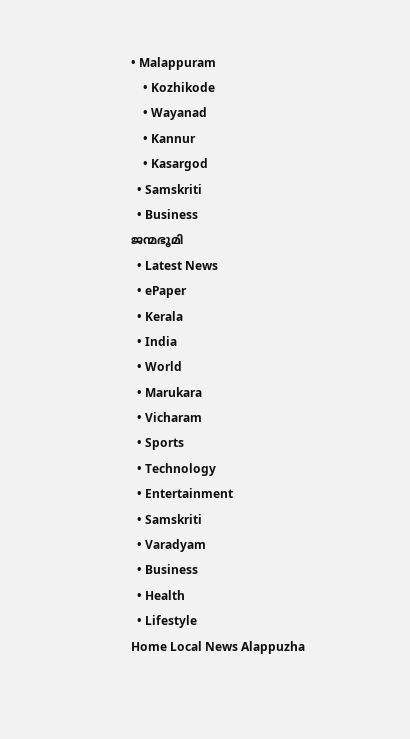• Malappuram
    • Kozhikode
    • Wayanad
    • Kannur
    • Kasargod
  • Samskriti
  • Business
ജന്മഭൂമി
  • Latest News
  • ePaper
  • Kerala
  • India
  • World
  • Marukara
  • Vicharam
  • Sports
  • Technology
  • Entertainment
  • Samskriti
  • Varadyam
  • Business
  • Health
  • Lifestyle
Home Local News Alappuzha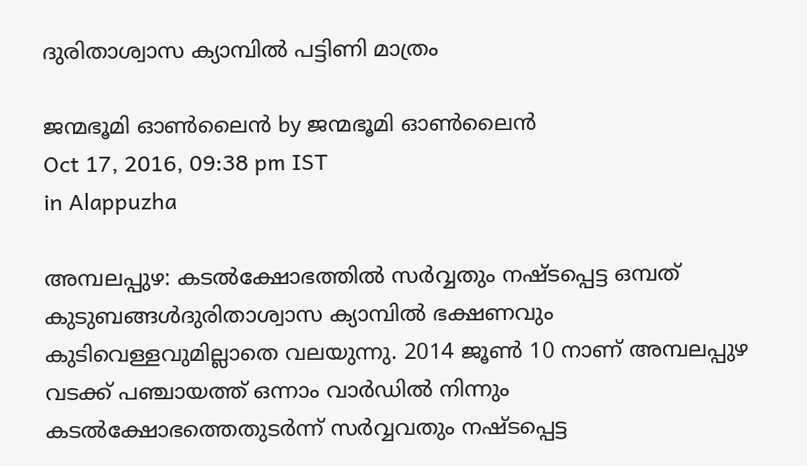ദുരിതാശ്വാസ ക്യാമ്പില്‍ പട്ടിണി മാത്രം

ജന്മഭൂമി ഓണ്‍ലൈന്‍ by ജന്മഭൂമി ഓണ്‍ലൈന്‍
Oct 17, 2016, 09:38 pm IST
in Alappuzha

അമ്പലപ്പുഴ: കടല്‍ക്ഷോഭത്തില്‍ സര്‍വ്വതും നഷ്ടപ്പെട്ട ഒമ്പത് കുടുബങ്ങള്‍ദുരിതാശ്വാസ ക്യാമ്പില്‍ ഭക്ഷണവും കുടിവെള്ളവുമില്ലാതെ വലയുന്നു. 2014 ജൂണ്‍ 10 നാണ് അമ്പലപ്പുഴ വടക്ക് പഞ്ചായത്ത് ഒന്നാം വാര്‍ഡില്‍ നിന്നും കടല്‍ക്ഷോഭത്തെതുടര്‍ന്ന് സര്‍വ്വവതും നഷ്ടപ്പെട്ട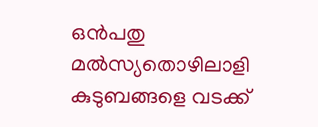ഒന്‍പതു മല്‍സ്യതൊഴിലാളി കുടുബങ്ങളെ വടക്ക്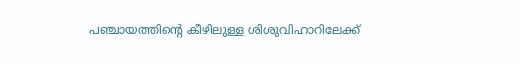പഞ്ചായത്തിന്റെ കീഴിലുള്ള ശിശുവിഹാറിലേക്ക്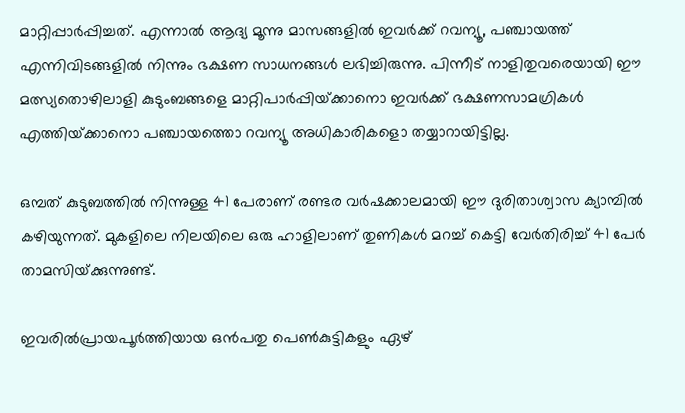മാറ്റിപ്പാര്‍പ്പിച്ചത്. എന്നാല്‍ ആദ്യ മൂന്നു മാസങ്ങളില്‍ ഇവര്‍ക്ക് റവന്യൂ, പഞ്ചായത്ത് എന്നിവിടങ്ങളില്‍ നിന്നും ഭക്ഷണ സാധനങ്ങള്‍ ലഭിച്ചിരുന്നു. പിന്നീട് നാളിതുവരെയായി ഈ മത്സ്യതൊഴിലാളി കുടുംബങ്ങളെ മാറ്റിപാര്‍പ്പിയ്‌ക്കാനൊ ഇവര്‍ക്ക് ഭക്ഷണസാമഗ്രികള്‍ എത്തിയ്‌ക്കാനൊ പഞ്ചായത്തൊ റവന്യൂ അധികാരികളൊ തയ്യാറായിട്ടില്ല.

ഒമ്പത് കുടുബത്തില്‍ നിന്നുള്ള 41 പേരാണ് രണ്ടര വര്‍ഷക്കാലമായി ഈ ദുരിതാശ്വാസ ക്യാമ്പില്‍ കഴിയുന്നത്. മുകളിലെ നിലയിലെ ഒരു ഹാളിലാണ് തുണികള്‍ മറച്ച് കെട്ടി വേര്‍തിരിച്ച് 41 പേര്‍ താമസിയ്‌ക്കുന്നുണ്ട്.

ഇവരില്‍പ്രായപൂര്‍ത്തിയായ ഒന്‍പതു പെണ്‍കുട്ടികളും ഏഴ്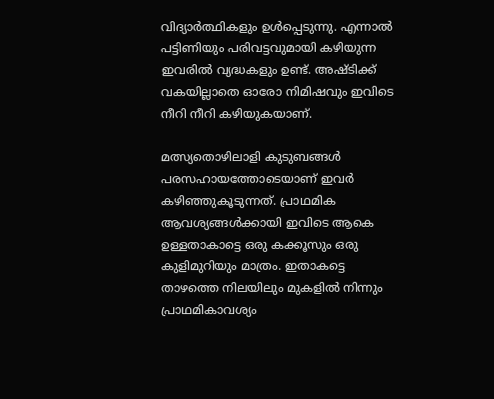വിദ്യാര്‍ത്ഥികളും ഉള്‍പ്പെടുന്നു. എന്നാല്‍ പട്ടിണിയും പരിവട്ടവുമായി കഴിയുന്ന ഇവരില്‍ വ്യദ്ധകളും ഉണ്ട്. അഷ്ടിക്ക് വകയില്ലാതെ ഓരോ നിമിഷവും ഇവിടെ നീറി നീറി കഴിയുകയാണ്.

മത്സ്യതൊഴിലാളി കുടുബങ്ങള്‍ പരസഹായത്തോടെയാണ് ഇവര്‍ കഴിഞ്ഞുകൂടുന്നത്. പ്രാഥമിക ആവശ്യങ്ങള്‍ക്കായി ഇവിടെ ആകെ ഉള്ളതാകാട്ടെ ഒരു കക്കൂസും ഒരു കുളിമുറിയും മാത്രം. ഇതാകട്ടെ താഴത്തെ നിലയിലും മുകളില്‍ നിന്നും പ്രാഥമികാവശ്യം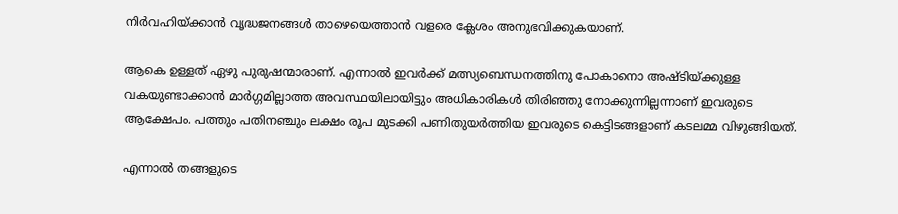നിര്‍വഹിയ്‌ക്കാന്‍ വൃദ്ധജനങ്ങള്‍ താഴെയെത്താന്‍ വളരെ ക്ലേശം അനുഭവിക്കുകയാണ്.

ആകെ ഉള്ളത് ഏഴു പുരുഷന്മാരാണ്. എന്നാല്‍ ഇവര്‍ക്ക് മത്സ്യബെന്ധനത്തിനു പോകാനൊ അഷ്ടിയ്‌ക്കുള്ള വകയുണ്ടാക്കാന്‍ മാര്‍ഗ്ഗമില്ലാത്ത അവസ്ഥയിലായിട്ടും അധികാരികള്‍ തിരിഞ്ഞു നോക്കുന്നില്ലന്നാണ് ഇവരുടെ ആക്ഷേപം. പത്തും പതിനഞ്ചും ലക്ഷം രൂപ മുടക്കി പണിതുയര്‍ത്തിയ ഇവരുടെ കെട്ടിടങ്ങളാണ് കടലമ്മ വിഴുങ്ങിയത്.

എന്നാല്‍ തങ്ങളുടെ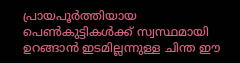പ്രായപൂര്‍ത്തിയായ പെണ്‍കുട്ടികള്‍ക്ക് സ്വസ്ഥമായി ഉറങ്ങാന്‍ ഇടമില്ലന്നുള്ള ചിന്ത ഈ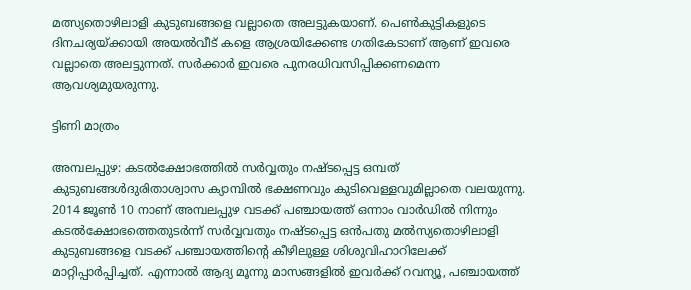മത്സ്യതൊഴിലാളി കുടുബങ്ങളെ വല്ലാതെ അലട്ടുകയാണ്. പെണ്‍കുട്ടികളുടെ ദിനചര്യയ്‌ക്കായി അയല്‍വീട് കളെ ആശ്രയിക്കേണ്ട ഗതികേടാണ് ആണ് ഇവരെ വല്ലാതെ അലട്ടുന്നത്. സര്‍ക്കാര്‍ ഇവരെ പുനരധിവസിപ്പിക്കണമെന്ന ആവശ്യമുയരുന്നു.

ട്ടിണി മാത്രം

അമ്പലപ്പുഴ: കടല്‍ക്ഷോഭത്തില്‍ സര്‍വ്വതും നഷ്ടപ്പെട്ട ഒമ്പത് കുടുബങ്ങള്‍ദുരിതാശ്വാസ ക്യാമ്പില്‍ ഭക്ഷണവും കുടിവെള്ളവുമില്ലാതെ വലയുന്നു. 2014 ജൂണ്‍ 10 നാണ് അമ്പലപ്പുഴ വടക്ക് പഞ്ചായത്ത് ഒന്നാം വാര്‍ഡില്‍ നിന്നും കടല്‍ക്ഷോഭത്തെതുടര്‍ന്ന് സര്‍വ്വവതും നഷ്ടപ്പെട്ട ഒന്‍പതു മല്‍സ്യതൊഴിലാളി കുടുബങ്ങളെ വടക്ക് പഞ്ചായത്തിന്റെ കീഴിലുള്ള ശിശുവിഹാറിലേക്ക് മാറ്റിപ്പാര്‍പ്പിച്ചത്. എന്നാല്‍ ആദ്യ മൂന്നു മാസങ്ങളില്‍ ഇവര്‍ക്ക് റവന്യൂ, പഞ്ചായത്ത്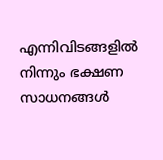എന്നിവിടങ്ങളില്‍ നിന്നും ഭക്ഷണ സാധനങ്ങള്‍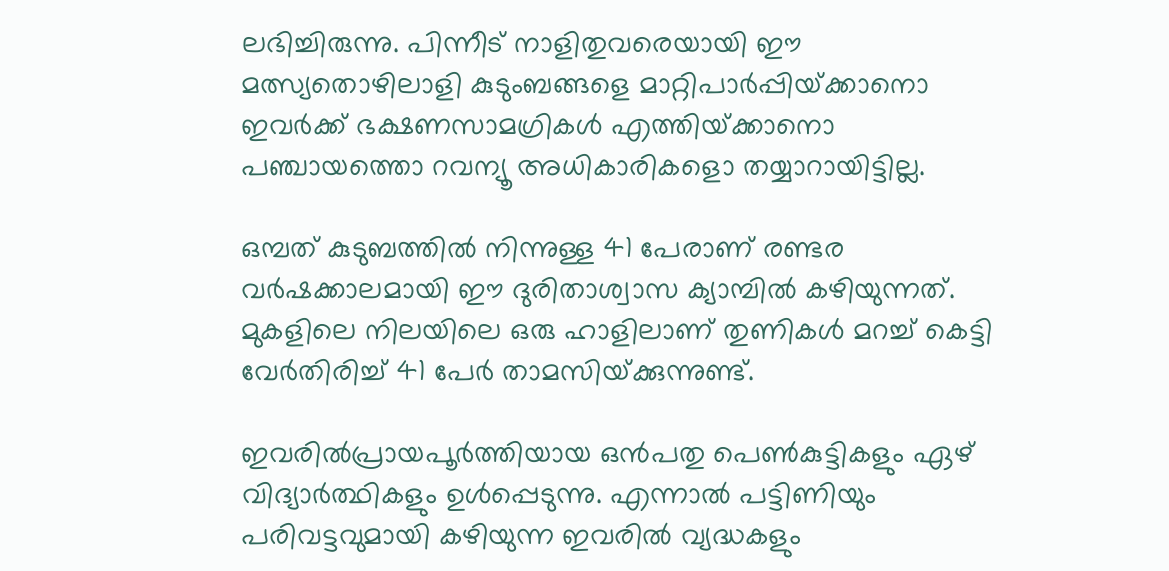ലഭിച്ചിരുന്നു. പിന്നീട് നാളിതുവരെയായി ഈ മത്സ്യതൊഴിലാളി കുടുംബങ്ങളെ മാറ്റിപാര്‍പ്പിയ്‌ക്കാനൊ ഇവര്‍ക്ക് ഭക്ഷണസാമഗ്രികള്‍ എത്തിയ്‌ക്കാനൊ പഞ്ചായത്തൊ റവന്യൂ അധികാരികളൊ തയ്യാറായിട്ടില്ല.

ഒമ്പത് കുടുബത്തില്‍ നിന്നുള്ള 41 പേരാണ് രണ്ടര വര്‍ഷക്കാലമായി ഈ ദുരിതാശ്വാസ ക്യാമ്പില്‍ കഴിയുന്നത്. മുകളിലെ നിലയിലെ ഒരു ഹാളിലാണ് തുണികള്‍ മറച്ച് കെട്ടി വേര്‍തിരിച്ച് 41 പേര്‍ താമസിയ്‌ക്കുന്നുണ്ട്.

ഇവരില്‍പ്രായപൂര്‍ത്തിയായ ഒന്‍പതു പെണ്‍കുട്ടികളും ഏഴ് വിദ്യാര്‍ത്ഥികളും ഉള്‍പ്പെടുന്നു. എന്നാല്‍ പട്ടിണിയും പരിവട്ടവുമായി കഴിയുന്ന ഇവരില്‍ വ്യദ്ധകളും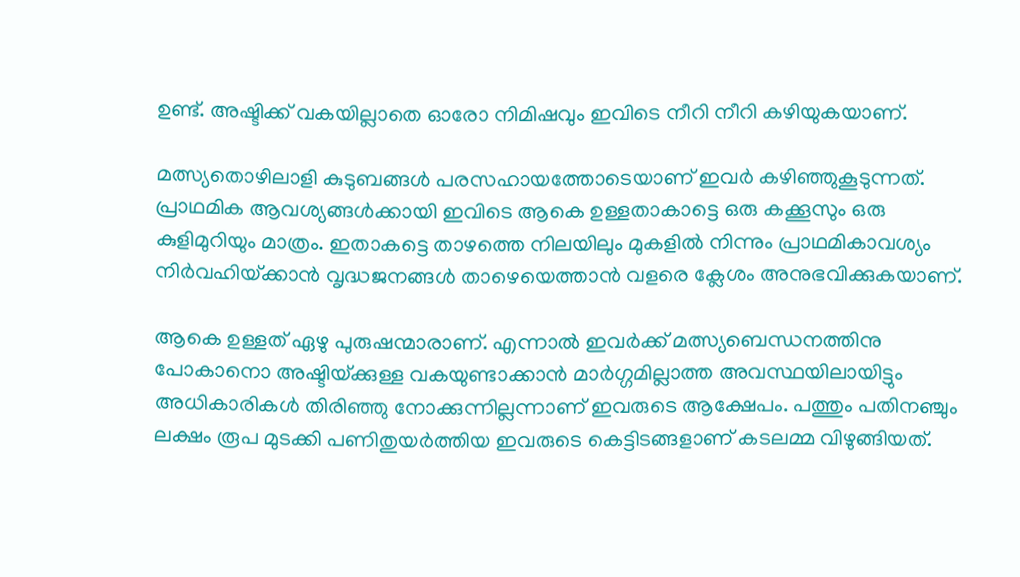ഉണ്ട്. അഷ്ടിക്ക് വകയില്ലാതെ ഓരോ നിമിഷവും ഇവിടെ നീറി നീറി കഴിയുകയാണ്.

മത്സ്യതൊഴിലാളി കുടുബങ്ങള്‍ പരസഹായത്തോടെയാണ് ഇവര്‍ കഴിഞ്ഞുകൂടുന്നത്. പ്രാഥമിക ആവശ്യങ്ങള്‍ക്കായി ഇവിടെ ആകെ ഉള്ളതാകാട്ടെ ഒരു കക്കൂസും ഒരു കുളിമുറിയും മാത്രം. ഇതാകട്ടെ താഴത്തെ നിലയിലും മുകളില്‍ നിന്നും പ്രാഥമികാവശ്യം നിര്‍വഹിയ്‌ക്കാന്‍ വൃദ്ധജനങ്ങള്‍ താഴെയെത്താന്‍ വളരെ ക്ലേശം അനുഭവിക്കുകയാണ്.

ആകെ ഉള്ളത് ഏഴു പുരുഷന്മാരാണ്. എന്നാല്‍ ഇവര്‍ക്ക് മത്സ്യബെന്ധനത്തിനു പോകാനൊ അഷ്ടിയ്‌ക്കുള്ള വകയുണ്ടാക്കാന്‍ മാര്‍ഗ്ഗമില്ലാത്ത അവസ്ഥയിലായിട്ടും അധികാരികള്‍ തിരിഞ്ഞു നോക്കുന്നില്ലന്നാണ് ഇവരുടെ ആക്ഷേപം. പത്തും പതിനഞ്ചും ലക്ഷം രൂപ മുടക്കി പണിതുയര്‍ത്തിയ ഇവരുടെ കെട്ടിടങ്ങളാണ് കടലമ്മ വിഴുങ്ങിയത്.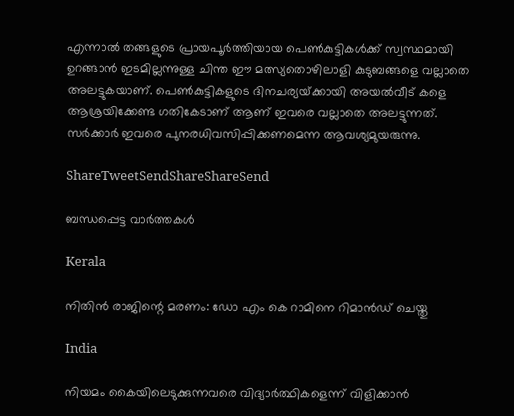എന്നാല്‍ തങ്ങളുടെ പ്രായപൂര്‍ത്തിയായ പെണ്‍കുട്ടികള്‍ക്ക് സ്വസ്ഥമായി ഉറങ്ങാന്‍ ഇടമില്ലന്നുള്ള ചിന്ത ഈ മത്സ്യതൊഴിലാളി കുടുബങ്ങളെ വല്ലാതെ അലട്ടുകയാണ്. പെണ്‍കുട്ടികളുടെ ദിനചര്യയ്‌ക്കായി അയല്‍വീട് കളെ ആശ്രയിക്കേണ്ട ഗതികേടാണ് ആണ് ഇവരെ വല്ലാതെ അലട്ടുന്നത്. സര്‍ക്കാര്‍ ഇവരെ പുനരധിവസിപ്പിക്കണമെന്ന ആവശ്യമുയരുന്നു.

ShareTweetSendShareShareSend

ബന്ധപ്പെട്ട വാര്‍ത്തകള്‍

Kerala

നിതിന്‍ രാജിന്റെ മരണം: ഡോ എം കെ റാമിനെ റിമാന്‍ഡ് ചെയ്തു

India

നിയമം കൈയിലെടുക്കുന്നവരെ വിദ്യാര്‍ത്ഥികളെന്ന് വിളിക്കാന്‍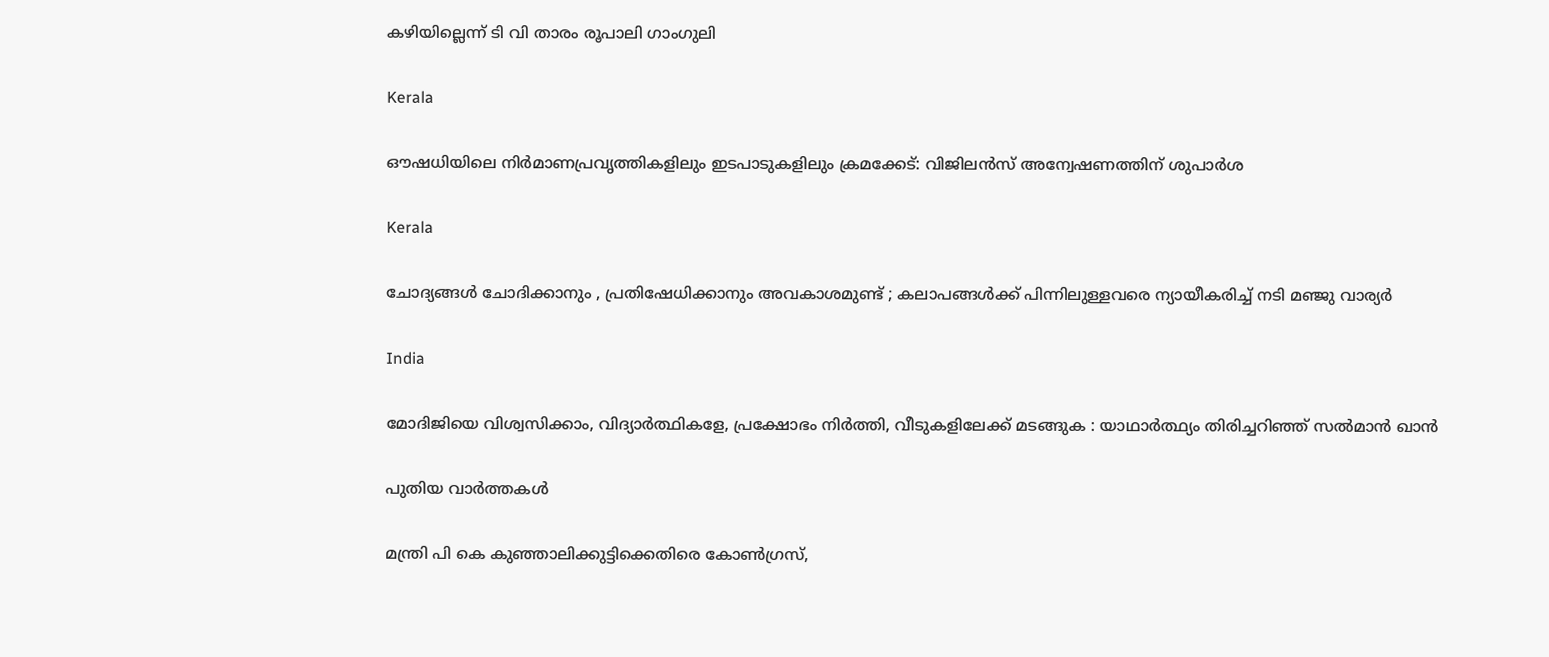കഴിയില്ലെന്ന് ടി വി താരം രൂപാലി ഗാംഗുലി

Kerala

ഔഷധിയിലെ നിര്‍മാണപ്രവൃത്തികളിലും ഇടപാടുകളിലും ക്രമക്കേട്: വിജിലന്‍സ് അന്വേഷണത്തിന് ശുപാര്‍ശ

Kerala

ചോദ്യങ്ങള്‍ ചോദിക്കാനും , പ്രതിഷേധിക്കാനും അവകാശമുണ്ട് ; കലാപങ്ങൾക്ക് പിന്നിലുള്ളവരെ ന്യായീകരിച്ച് നടി മഞ്ജു വാര്യർ

India

മോദിജിയെ വിശ്വസിക്കാം, വിദ്യാര്‍ത്ഥികളേ, പ്രക്ഷോഭം നിര്‍ത്തി, വീടുകളിലേക്ക് മടങ്ങുക : യാഥാര്‍ത്ഥ്യം തിരിച്ചറിഞ്ഞ് സല്‍മാന്‍ ഖാന്‍

പുതിയ വാര്‍ത്തകള്‍

മന്ത്രി പി കെ കുഞ്ഞാലിക്കുട്ടിക്കെതിരെ കോണ്‍ഗ്രസ്,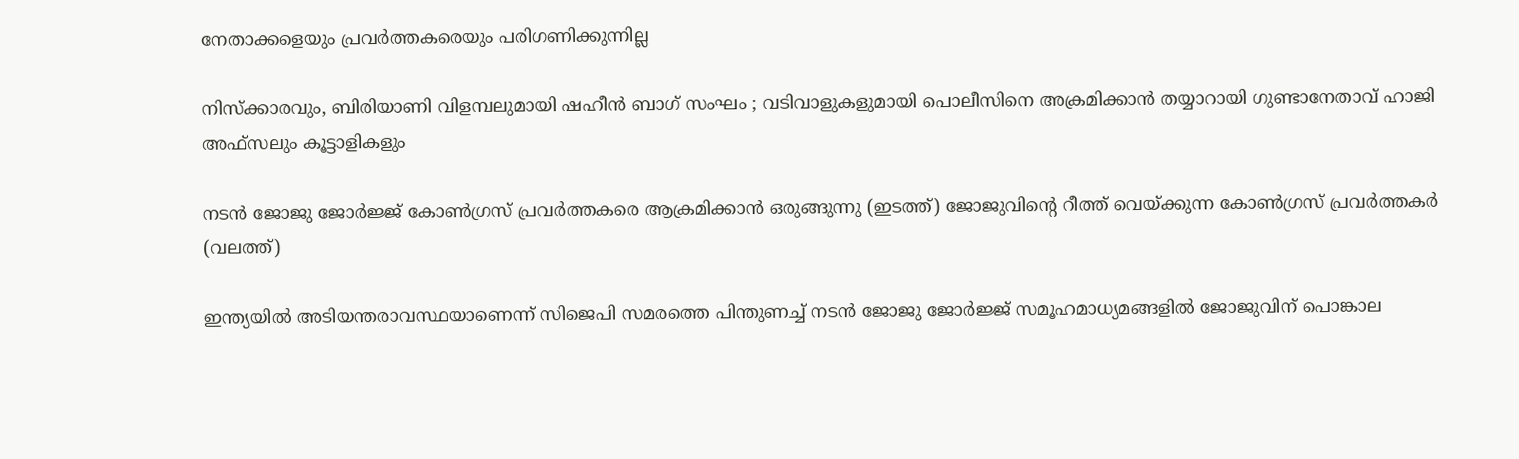നേതാക്കളെയും പ്രവര്‍ത്തകരെയും പരിഗണിക്കുന്നില്ല

നിസ്ക്കാരവും, ബിരിയാണി വിളമ്പലുമായി ഷഹീൻ ബാഗ് സംഘം ; വടിവാളുകളുമായി പൊലീസിനെ അക്രമിക്കാൻ തയ്യാറായി ഗുണ്ടാനേതാവ് ഹാജി അഫ്സലും കൂട്ടാളികളും

നടന്‍ ജോജു ജോര്‍ജ്ജ് കോണ്‍ഗ്രസ് പ്രവര്‍ത്തകരെ ആക്രമിക്കാന്‍ ഒരുങ്ങുന്നു (ഇടത്ത്) ജോജുവിന്‍റെ റീത്ത് വെയ്ക്കുന്ന കോണ്‍ഗ്രസ് പ്രവര്‍ത്തകര്‍ (വലത്ത്)

ഇന്ത്യയില്‍ അടിയന്തരാവസ്ഥയാണെന്ന് സിജെപി സമരത്തെ പിന്തുണച്ച് നടന്‍ ജോജു ജോര്‍ജ്ജ് സമൂഹമാധ്യമങ്ങളില്‍ ജോജുവിന് പൊങ്കാല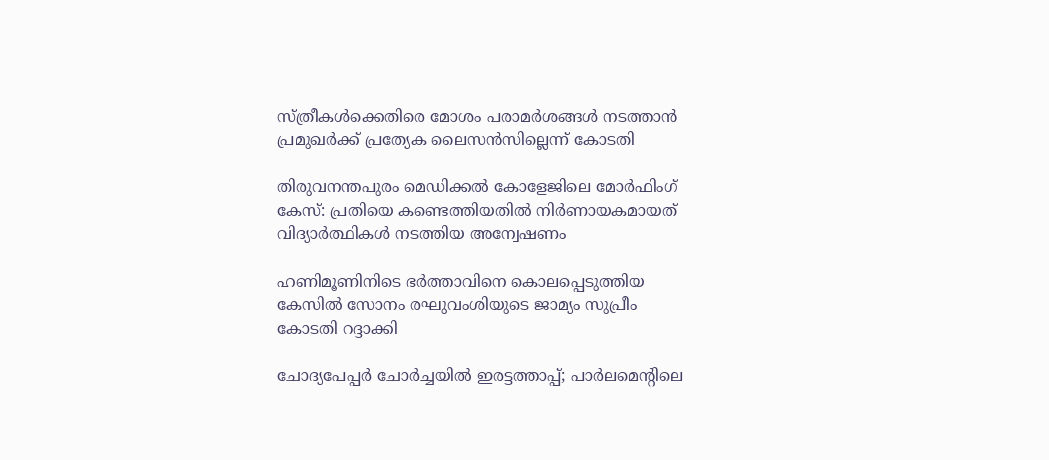സ്ത്രീകള്‍ക്കെതിരെ മോശം പരാമര്‍ശങ്ങള്‍ നടത്താന്‍ പ്രമുഖര്‍ക്ക് പ്രത്യേക ലൈസന്‍സില്ലെന്ന് കോടതി

തിരുവനന്തപുരം മെഡിക്കല്‍ കോളേജിലെ മോര്‍ഫിംഗ് കേസ്: പ്രതിയെ കണ്ടെത്തിയതില്‍ നിര്‍ണായകമായത് വിദ്യാര്‍ത്ഥികള്‍ നടത്തിയ അന്വേഷണം

ഹണിമൂണിനിടെ ഭര്‍ത്താവിനെ കൊലപ്പെടുത്തിയ കേസില്‍ സോനം രഘുവംശിയുടെ ജാമ്യം സുപ്രീം കോടതി റദ്ദാക്കി

ചോദ്യപേപ്പര്‍ ചോര്‍ച്ചയില്‍ ഇരട്ടത്താപ്പ്; പാര്‍ലമെന്റിലെ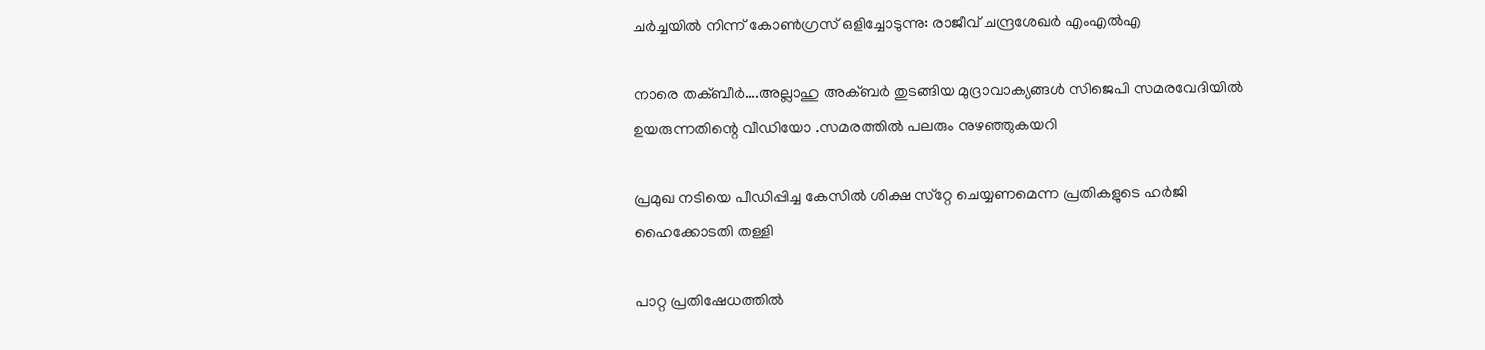ചര്‍ച്ചയില്‍ നിന്ന് കോണ്‍ഗ്രസ് ഒളിച്ചോടുന്നു: രാജീവ് ചന്ദ്രശേഖര്‍ എംഎല്‍എ

നാരെ തക്ബീര്‍….അല്ലാഹു അക്ബര്‍ തുടങ്ങിയ മുദ്രാവാക്യങ്ങള്‍ സിജെപി സമരവേദിയില്‍ ഉയരുന്നതിന്റെ വീഡിയോ .സമരത്തില്‍ പലരും നുഴഞ്ഞുകയറി

പ്രമുഖ നടിയെ പീഡിപ്പിച്ച കേസില്‍ ശിക്ഷ സ്‌റ്റേ ചെയ്യണമെന്ന പ്രതികളുടെ ഹര്‍ജി ഹൈക്കോടതി തള്ളി

പാറ്റ പ്രതിഷേധത്തില്‍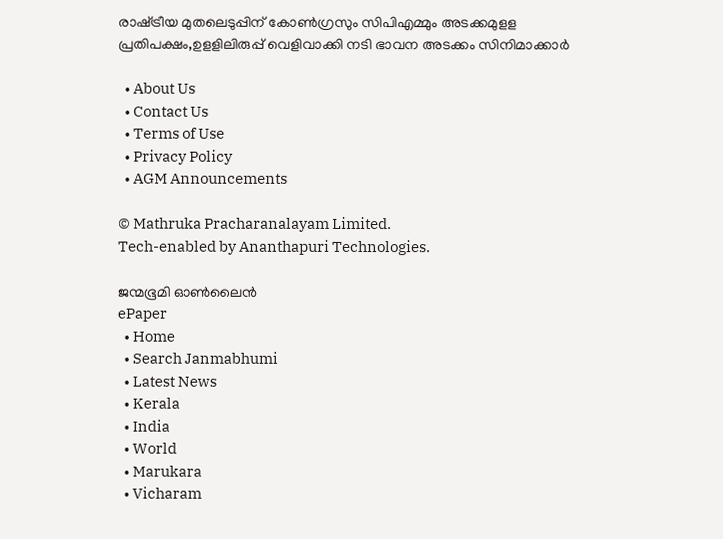രാഷ്‌ട്രീയ മുതലെടുപ്പിന് കോണ്‍ഗ്രസും സിപിഎമ്മും അടക്കമുളള പ്രതിപക്ഷം,ഉളളിലിരുപ്പ് വെളിവാക്കി നടി ഭാവന അടക്കം സിനിമാക്കാര്‍

  • About Us
  • Contact Us
  • Terms of Use
  • Privacy Policy
  • AGM Announcements

© Mathruka Pracharanalayam Limited.
Tech-enabled by Ananthapuri Technologies.

ജന്മഭൂമി ഓണ്‍ലൈന്‍
ePaper
  • Home
  • Search Janmabhumi
  • Latest News
  • Kerala
  • India
  • World
  • Marukara
  • Vicharam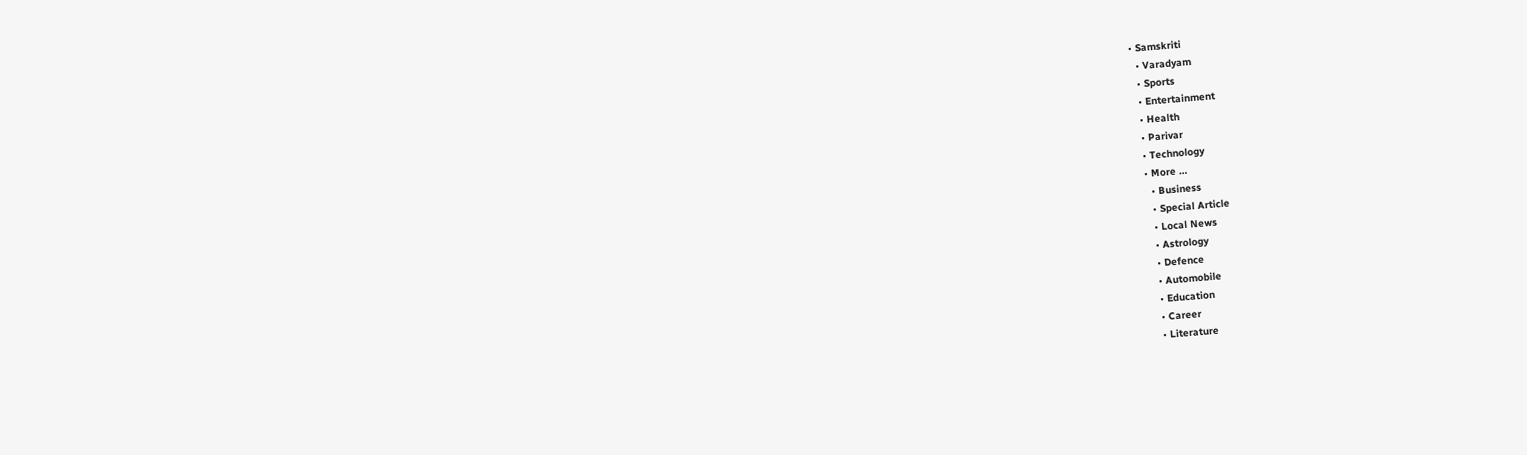• Samskriti
  • Varadyam
  • Sports
  • Entertainment
  • Health
  • Parivar
  • Technology
  • More …
    • Business
    • Special Article
    • Local News
    • Astrology
    • Defence
    • Automobile
    • Education
    • Career
    • Literature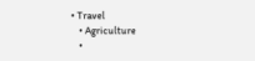• Travel
    • Agriculture
    •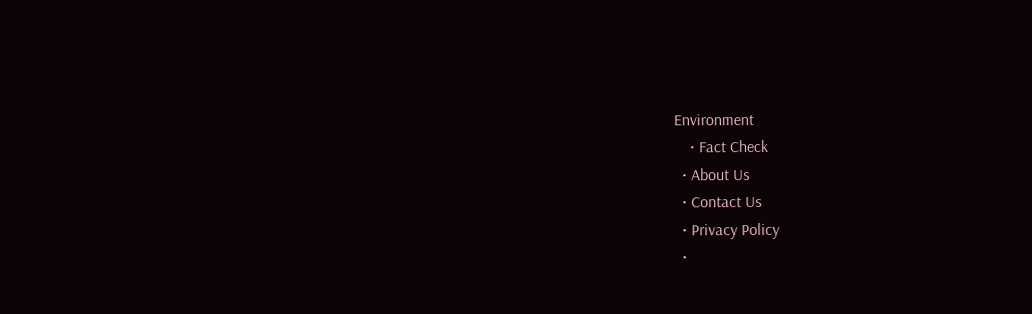Environment
    • Fact Check
  • About Us
  • Contact Us
  • Privacy Policy
  •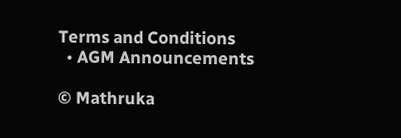Terms and Conditions
  • AGM Announcements

© Mathruka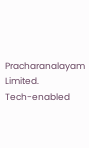Pracharanalayam Limited.
Tech-enabled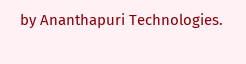by Ananthapuri Technologies.